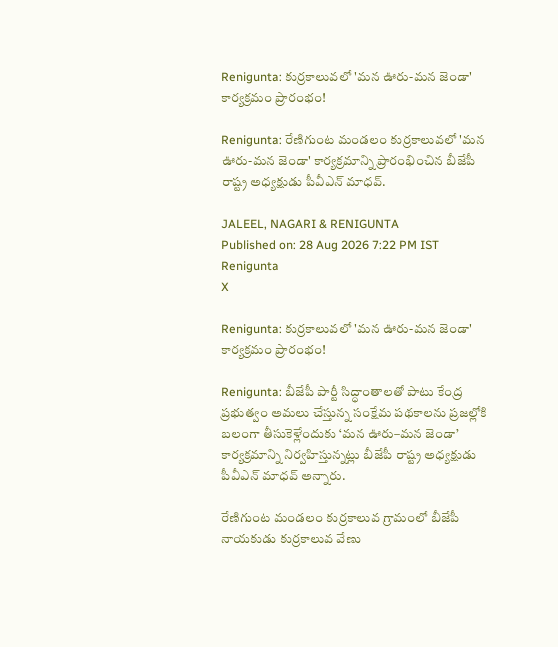Renigunta: కుర్రకాలువలో 'మన ఊరు-మన జెండా' కార్యక్రమం ప్రారంభం!

Renigunta: రేణిగుంట మండలం కుర్రకాలువలో 'మన ఊరు-మన జెండా' కార్యక్రమాన్ని ప్రారంభించిన బీజేపీ రాష్ట్ర అధ్యక్షుడు పీవీఎన్ మాధవ్.

JALEEL, NAGARI & RENIGUNTA
Published on: 28 Aug 2026 7:22 PM IST
Renigunta
X

Renigunta: కుర్రకాలువలో 'మన ఊరు-మన జెండా' కార్యక్రమం ప్రారంభం!

Renigunta: బీజేపీ పార్టీ సిద్ధాంతాలతో పాటు కేంద్ర ప్రభుత్వం అమలు చేస్తున్న సంక్షేమ పథకాలను ప్రజల్లోకి బలంగా తీసుకెళ్లేందుకు ‘మన ఊరు–మన జెండా’ కార్యక్రమాన్ని నిర్వహిస్తున్నట్లు బీజేపీ రాష్ట్ర అధ్యక్షుడు పీవీఎన్ మాధవ్ అన్నారు.

రేణిగుంట మండలం కుర్రకాలువ గ్రామంలో బీజేపీ నాయకుడు కుర్రకాలువ వేణు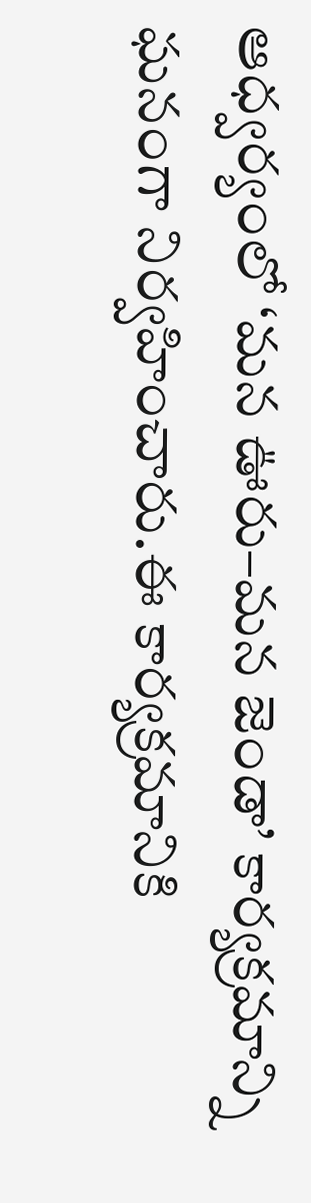ఆధ్వర్యంలో ‘మన ఊరు–మన జెండా’ కార్యక్రమాన్ని ఘనంగా నిర్వహించారు.ఈ కార్యక్రమానికి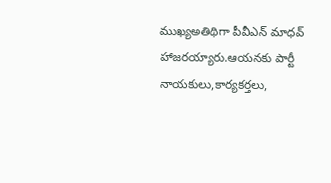ముఖ్యఅతిథిగా పీవీఎన్ మాధవ్ హాజరయ్యారు.ఆయనకు పార్టీ నాయకులు,కార్యకర్తలు,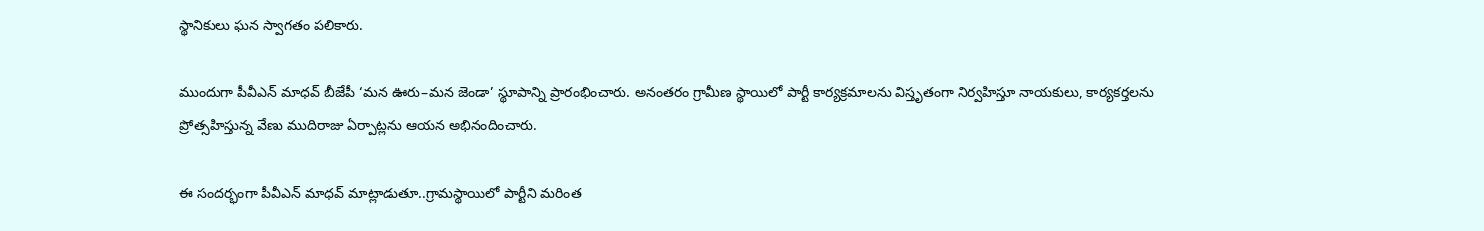స్థానికులు ఘన స్వాగతం పలికారు.

ముందుగా పీవీఎన్ మాధవ్ బీజేపీ ‘మన ఊరు–మన జెండా’ స్థూపాన్ని ప్రారంభించారు. అనంతరం గ్రామీణ స్థాయిలో పార్టీ కార్యక్రమాలను విస్తృతంగా నిర్వహిస్తూ నాయకులు, కార్యకర్తలను ప్రోత్సహిస్తున్న వేణు ముదిరాజు ఏర్పాట్లను ఆయన అభినందించారు.

ఈ సందర్భంగా పీవీఎన్ మాధవ్ మాట్లాడుతూ..గ్రామస్థాయిలో పార్టీని మరింత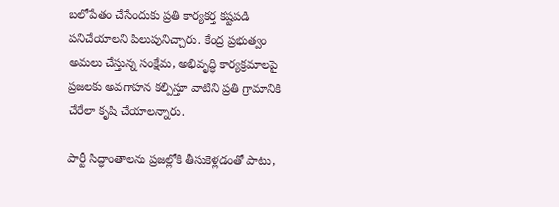బలోపేతం చేసేందుకు ప్రతి కార్యకర్త కష్టపడి పనిచేయాలని పిలుపునిచ్చారు. కేంద్ర ప్రభుత్వం అమలు చేస్తున్న సంక్షేమ, అభివృద్ధి కార్యక్రమాలపై ప్రజలకు అవగాహన కల్పిస్తూ వాటిని ప్రతి గ్రామానికి చేరేలా కృషి చేయాలన్నారు.

పార్టీ సిద్ధాంతాలను ప్రజల్లోకి తీసుకెళ్లడంతో పాటు,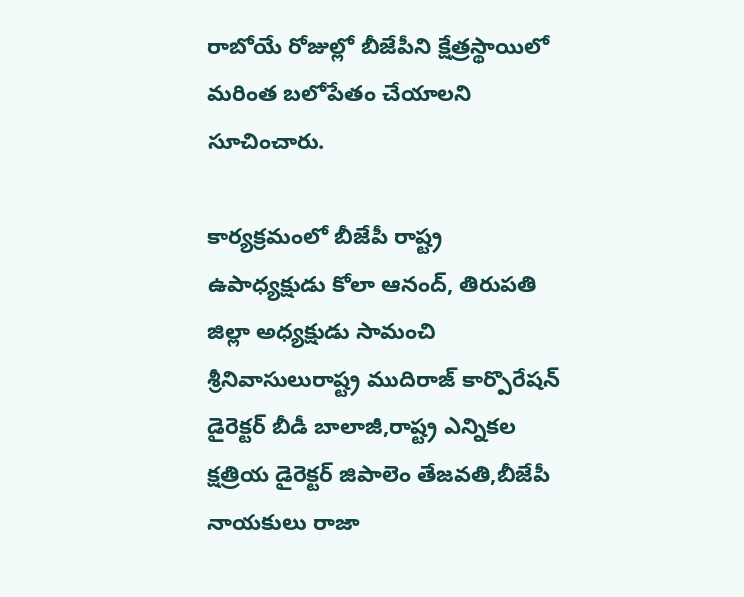రాబోయే రోజుల్లో బీజేపీని క్షేత్రస్థాయిలో మరింత బలోపేతం చేయాలని సూచించారు.

కార్యక్రమంలో బీజేపీ రాష్ట్ర ఉపాధ్యక్షుడు కోలా ఆనంద్, తిరుపతి జిల్లా అధ్యక్షుడు సామంచి శ్రీనివాసులురాష్ట్ర ముదిరాజ్ కార్పొరేషన్ డైరెక్టర్ బీడీ బాలాజీ,రాష్ట్ర ఎన్నికల క్షత్రియ డైరెక్టర్ జిపాలెం తేజవతి,బీజేపీ నాయకులు రాజా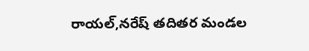రాయల్,నరేష్ తదితర మండల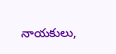నాయకులు,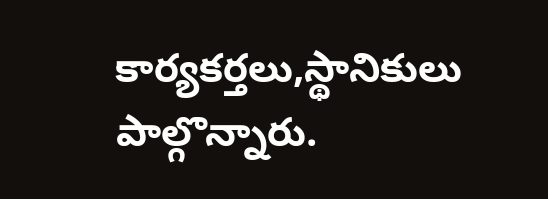కార్యకర్తలు,స్థానికులు పాల్గొన్నారు.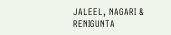JALEEL, NAGARI & RENIGUNTA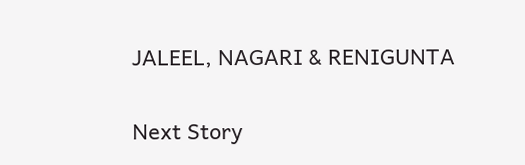JALEEL, NAGARI & RENIGUNTA

Next Story